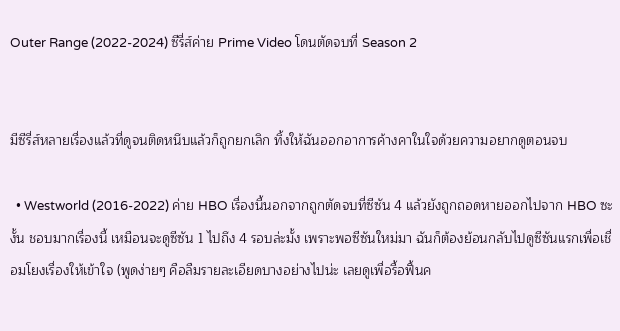Outer Range (2022-2024) ซีรี่ส์ค่าย Prime Video โดนตัดจบที่ Season 2


มีซีรี่ส์หลายเรื่องแล้วที่ดูจนติดหนึบแล้วก็ถูกยกเลิก ทิ้งให้ฉันออกอาการค้างคาในใจด้วยความอยากดูตอนจบ

  • Westworld (2016-2022) ค่าย HBO เรื่องนี้นอกจากถูกตัดจบที่ซีซัน 4 แล้วยังถูกถอดหายออกไปจาก HBO ซะงั้น ชอบมากเรื่องนี้ เหมือนจะดูซีซัน 1 ไปถึง 4 รอบล่ะมั้ง เพราะพอซีซันใหม่มา ฉันก็ต้องย้อนกลับไปดูซีซันแรกเพื่อเชื่อมโยงเรื่องให้เข้าใจ (พูดง่ายๆ คือลืมรายละเอียดบางอย่างไปน่ะ เลยดูเพื่อรื้อฟื้นค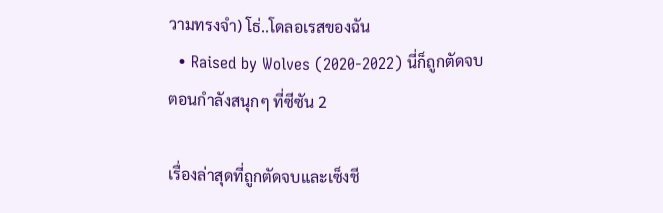วามทรงจำ) โธ่..โดลอเรสของฉัน
  • Raised by Wolves (2020-2022) นี่ก็ถูกตัดจบ ตอนกำลังสนุกๆ ที่ซีซัน 2

เรื่องล่าสุดที่ถูกตัดจบและเซ็งชี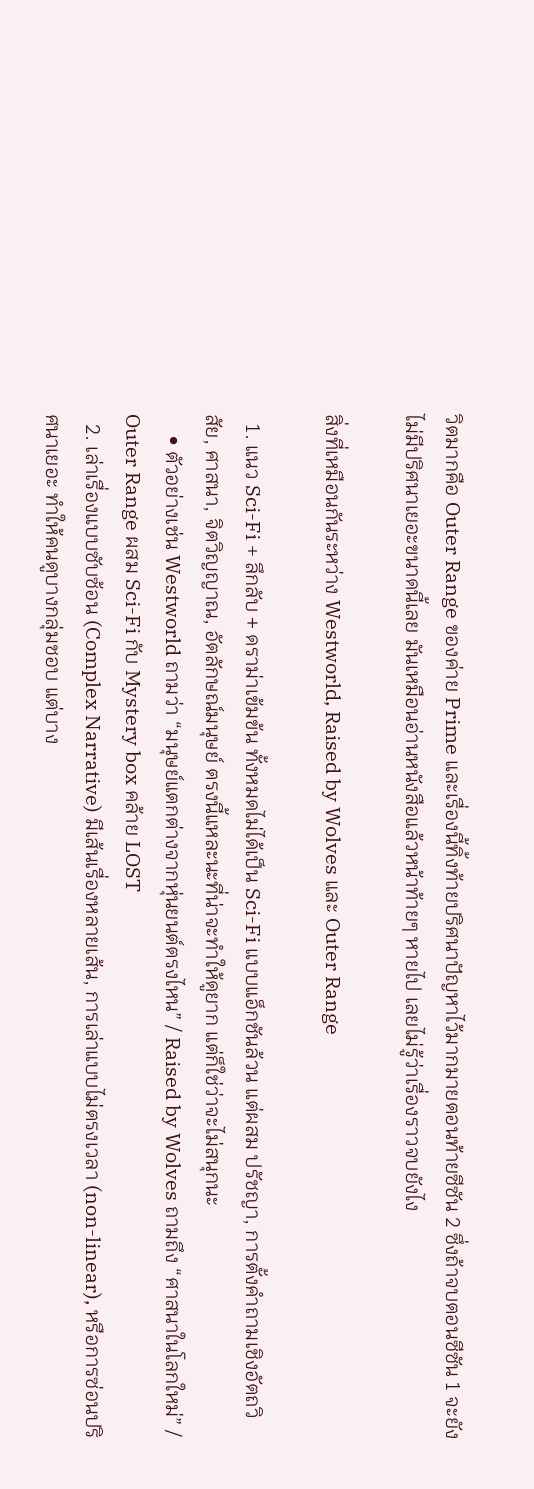วิตมากคือ Outer Range ของค่าย Prime และเรื่องนี้ทิ้งท้ายปริศนาปัญหาไว้มากมายตอนท้ายซีซัน 2 ซึ่งถ้าจบตอนซีซัน 1 จะยังไม่มีปริศนาเยอะขนาดนี้เลย มันเหมือนอ่านหนังสือแล้วหน้าท้ายๆ หายไป เลยไม่รู้ว่าเรื่องราวจบยังไง

สิ่งที่เหมือนกันระหว่าง Westworld, Raised by Wolves และ Outer Range

  1. แนว Sci-Fi + ลึกลับ + ดราม่าเข้มข้น ทั้งหมดไม่ได้เป็น Sci-Fi แบบแอ็กชันล้วน แต่ผสม ปรัชญา, การตั้งคำถามเชิงอัตถวิสัย, ศาสนา, จิตวิญญาณ, อัตลักษณ์มนุษย์ ตรงนี้แหละนะที่น่าจะทำให้ดูยาก แต่ก็ใช่ว่าจะไม่สนุกนะ
    • ตัวอย่างเช่น Westworld ถามว่า “มนุษย์แตกต่างจากหุ่นยนต์ตรงไหน” / Raised by Wolves ถามถึง “ศาสนาในโลกใหม่” / Outer Range ผสม Sci-Fi กับ Mystery box คล้าย LOST
  2. เล่าเรื่องแบบซับซ้อน (Complex Narrative) มีเส้นเรื่องหลายเส้น, การเล่าแบบไม่ตรงเวลา (non-linear), หรือการซ่อนปริศนาเยอะ ทำให้คนดูบางกลุ่มชอบ แต่บาง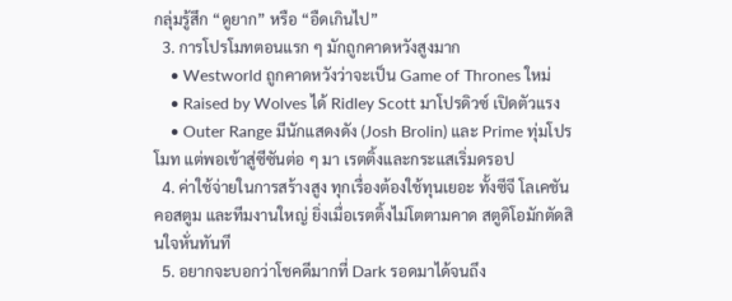กลุ่มรู้สึก “ดูยาก” หรือ “อืดเกินไป”
  3. การโปรโมทตอนแรก ๆ มักถูกคาดหวังสูงมาก
    • Westworld ถูกคาดหวังว่าจะเป็น Game of Thrones ใหม่
    • Raised by Wolves ได้ Ridley Scott มาโปรดิวซ์ เปิดตัวแรง
    • Outer Range มีนักแสดงดัง (Josh Brolin) และ Prime ทุ่มโปรโมท แต่พอเข้าสู่ซีซันต่อ ๆ มา เรตติ้งและกระแสเริ่มดรอป
  4. ค่าใช้จ่ายในการสร้างสูง ทุกเรื่องต้องใช้ทุนเยอะ ทั้งซีจี โลเคชัน คอสตูม และทีมงานใหญ่ ยิ่งเมื่อเรตติ้งไม่โตตามคาด สตูดิโอมักตัดสินใจหั่นทันที
  5. อยากจะบอกว่าโชคดีมากที่ Dark รอดมาได้จนถึง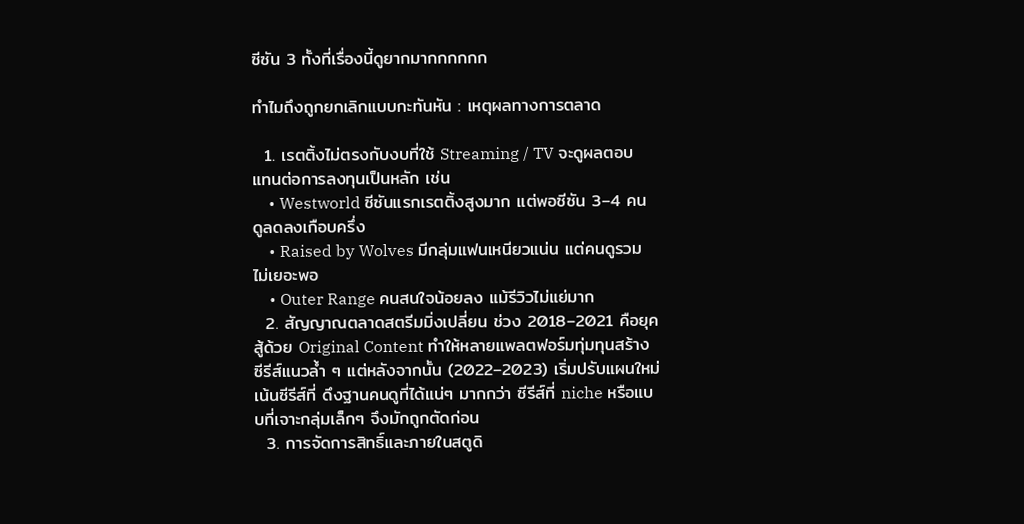ซีซัน 3 ทั้งที่เรื่องนี้ดูยากมากกกกกก

ทำไมถึงถูกยกเลิกแบบกะทันหัน : เหตุผลทางการตลาด

  1. เรตติ้งไม่ตรงกับงบที่ใช้ Streaming / TV จะดูผลตอบแทนต่อการลงทุนเป็นหลัก เช่น
    • Westworld ซีซันแรกเรตติ้งสูงมาก แต่พอซีซัน 3–4 คนดูลดลงเกือบครึ่ง
    • Raised by Wolves มีกลุ่มแฟนเหนียวแน่น แต่คนดูรวมไม่เยอะพอ
    • Outer Range คนสนใจน้อยลง แม้รีวิวไม่แย่มาก
  2. สัญญาณตลาดสตรีมมิ่งเปลี่ยน ช่วง 2018–2021 คือยุค สู้ด้วย Original Content ทำให้หลายแพลตฟอร์มทุ่มทุนสร้างซีรีส์แนวล้ำ ๆ แต่หลังจากนั้น (2022–2023) เริ่มปรับแผนใหม่ เน้นซีรีส์ที่ ดึงฐานคนดูที่ได้แน่ๆ มากกว่า ซีรีส์ที่ niche หรือแบบที่เจาะกลุ่มเล็กๆ จึงมักถูกตัดก่อน
  3. การจัดการสิทธิ์และภายในสตูดิ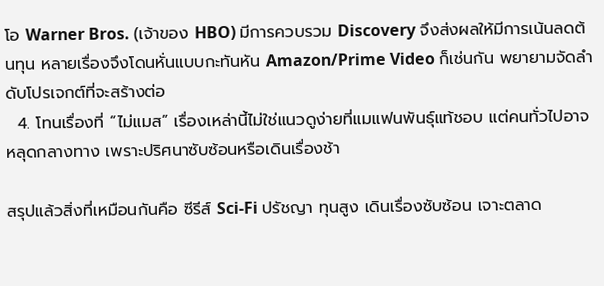โอ Warner Bros. (เจ้าของ HBO) มีการควบรวม Discovery จึงส่งผลให้มีการเน้นลดต้นทุน หลายเรื่องจึงโดนหั่นแบบกะทันหัน Amazon/Prime Video ก็เช่นกัน พยายามจัดลำดับโปรเจกต์ที่จะสร้างต่อ
  4. โทนเรื่องที่ “ไม่แมส” เรื่องเหล่านี้ไม่ใช่แนวดูง่ายที่แมแฟนพันธุ์แท้ชอบ แต่คนทั่วไปอาจหลุดกลางทาง เพราะปริศนาซับซ้อนหรือเดินเรื่องช้า

สรุปแล้วสิ่งที่เหมือนกันคือ ซีรีส์ Sci-Fi ปรัชญา ทุนสูง เดินเรื่องซับซ้อน เจาะตลาด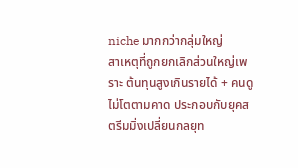niche มากกว่ากลุ่มใหญ่
สาเหตุที่ถูกยกเลิกส่วนใหญ่เพราะ ต้นทุนสูงเกินรายได้ + คนดูไม่โตตามคาด ประกอบกับยุคสตรีมมิ่งเปลี่ยนกลยุท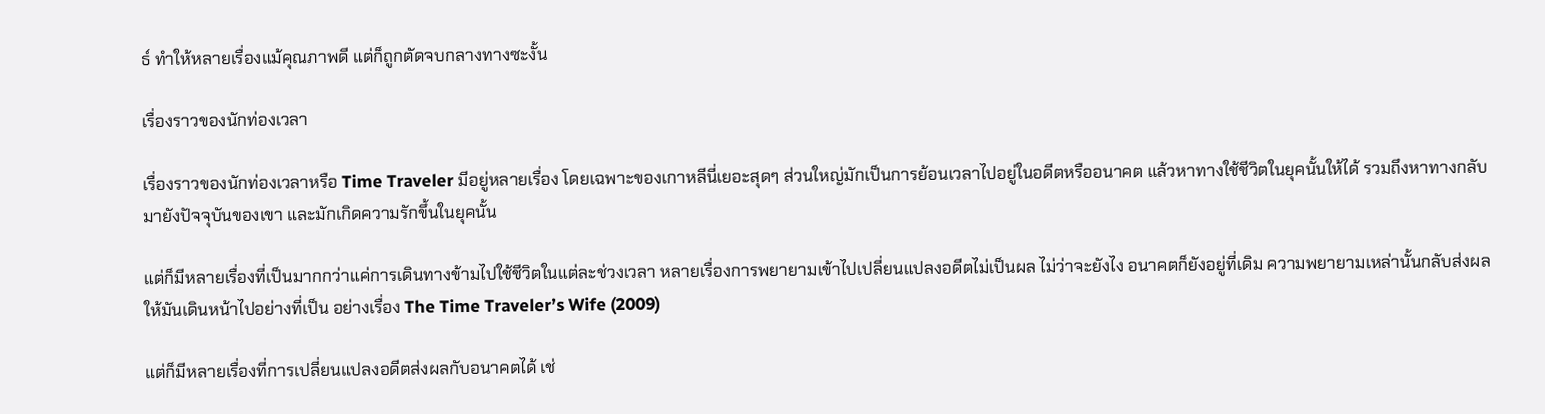ธ์ ทำให้หลายเรื่องแม้คุณภาพดี แต่ก็ถูกตัดจบกลางทางซะงั้น

เรื่องราวของนักท่องเวลา

เรื่องราวของนักท่องเวลาหรือ Time Traveler มีอยู่หลายเรื่อง โดยเฉพาะของเกาหลีนี่เยอะสุดๆ ส่วนใหญ่มักเป็นการย้อนเวลาไปอยู่ในอดีตหรืออนาคต แล้วหาทางใช้ชีวิตในยุคนั้นให้ได้ รวมถึงหาทางกลับมายังปัจจุบันของเขา และมักเกิดความรักขึ้นในยุคนั้น

แต่ก็มีหลายเรื่องที่เป็นมากกว่าแค่การเดินทางข้ามไปใช้ชีวิตในแต่ละช่วงเวลา หลายเรื่องการพยายามเข้าไปเปลี่ยนแปลงอดีตไม่เป็นผล ไม่ว่าจะยังไง อนาคตก็ยังอยู่ที่เดิม ความพยายามเหล่านั้นกลับส่งผลให้มันเดินหน้าไปอย่างที่เป็น อย่างเรื่อง The Time Traveler’s Wife (2009)

แต่ก็มีหลายเรื่องที่การเปลี่ยนแปลงอดีตส่งผลกับอนาคตได้ เช่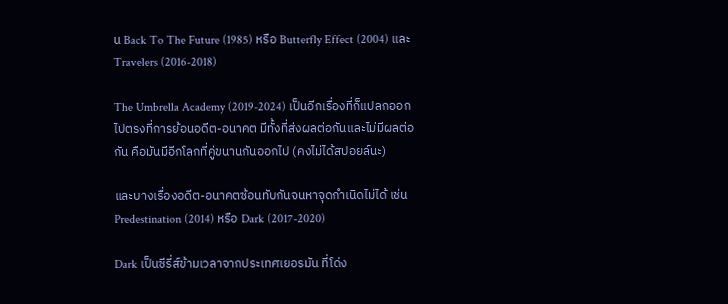น Back To The Future (1985) หรือ Butterfly Effect (2004) และ Travelers (2016-2018)

The Umbrella Academy (2019-2024) เป็นอีกเรื่องที่ก็แปลกออกไปตรงที่การย้อนอดีต-อนาคต มีทั้งที่ส่งผลต่อกันและไม่มีผลต่อกัน คือมันมีอีกโลกที่คู่ขนานกันออกไป (คงไม่ได้สปอยล์นะ)

และบางเรื่องอดีต-อนาคตซ้อนทับกันจนหาจุดกำเนิดไม่ได้ เช่น Predestination (2014) หรือ Dark (2017-2020)

Dark เป็นซีรี่ส์ข้ามเวลาจากประเทศเยอรมัน ที่โด่ง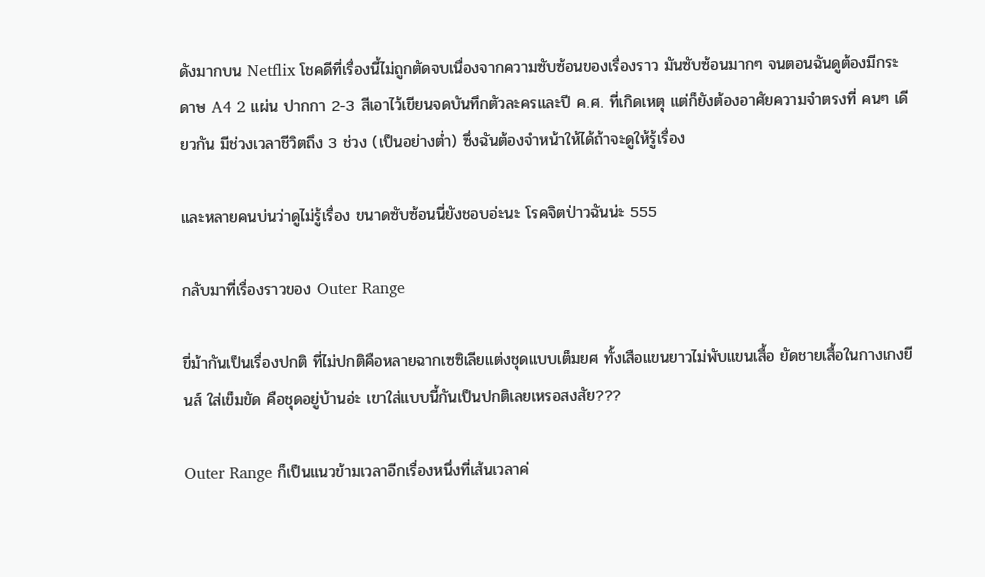ดังมากบน Netflix โชคดีที่เรื่องนี้ไม่ถูกตัดจบเนื่องจากความซับซ้อนของเรื่องราว มันซับซ้อนมากๆ จนตอนฉันดูต้องมีกระดาษ A4 2 แผ่น ปากกา 2-3 สีเอาไว้เขียนจดบันทึกตัวละครและปี ค.ศ. ที่เกิดเหตุ แต่ก็ยังต้องอาศัยความจำตรงที่ คนๆ เดียวกัน มีช่วงเวลาชีวิตถึง 3 ช่วง (เป็นอย่างต่ำ) ซึ่งฉันต้องจำหน้าให้ได้ถ้าจะดูให้รู้เรื่อง

และหลายคนบ่นว่าดูไม่รู้เรื่อง ขนาดซับซ้อนนี่ยังชอบอ่ะนะ โรคจิตป่าวฉันน่ะ 555

กลับมาที่เรื่องราวของ Outer Range

ขี่ม้ากันเป็นเรื่องปกติ ที่ไม่ปกติคือหลายฉากเซซิเลียแต่งชุดแบบเต็มยศ ทั้งเสือแขนยาวไม่พับแขนเสื้อ ยัดชายเสื้อในกางเกงยีนส์ ใส่เข็มขัด คือชุดอยู่บ้านอ่ะ เขาใส่แบบนี้กันเป็นปกติเลยเหรอสงสัย???

Outer Range ก็เป็นแนวข้ามเวลาอีกเรื่องหนึ่งที่เส้นเวลาค่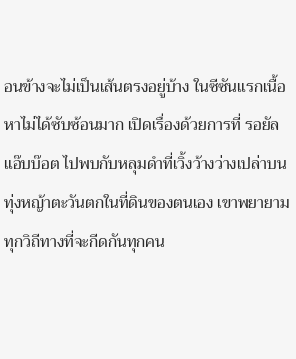อนข้างจะไม่เป็นเส้นตรงอยู่บ้าง ในซีซันแรกเนื้อหาไม่ได้ซับซ้อนมาก เปิดเรื่องด้วยการที่ รอยัล แอ๊บบ๊อต ไปพบกับหลุมดำที่เวิ้งว้างว่างเปล่าบนทุ่งหญ้าตะวันตกในที่ดินของตนเอง เขาพยายามทุกวิถีทางที่จะกีดกันทุกคน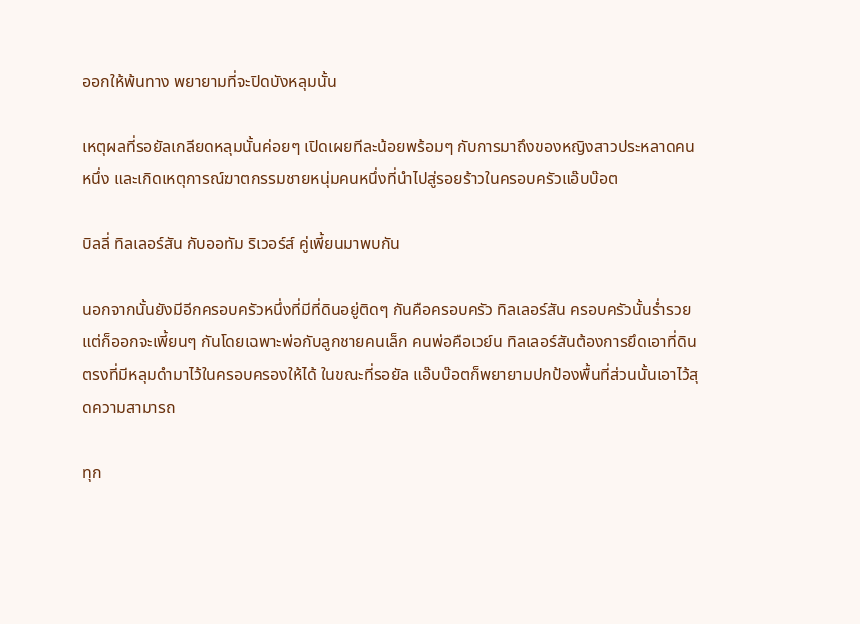ออกให้พ้นทาง พยายามที่จะปิดบังหลุมนั้น

เหตุผลที่รอยัลเกลียดหลุมนั้นค่อยๆ เปิดเผยทีละน้อยพร้อมๆ กับการมาถึงของหญิงสาวประหลาดคนหนึ่ง และเกิดเหตุการณ์ฆาตกรรมชายหนุ่มคนหนึ่งที่นำไปสู่รอยร้าวในครอบครัวแอ๊บบ๊อต

บิลลี่ ทิลเลอร์สัน กับออทัม ริเวอร์ส์ คู่เพี้ยนมาพบกัน

นอกจากนั้นยังมีอีกครอบครัวหนึ่งที่มีที่ดินอยู่ติดๆ กันคือครอบครัว ทิลเลอร์สัน ครอบครัวนั้นร่ำรวยแต่ก็ออกจะเพี้ยนๆ กันโดยเฉพาะพ่อกับลูกชายคนเล็ก คนพ่อคือเวย์น ทิลเลอร์สันต้องการยึดเอาที่ดินตรงที่มีหลุมดำมาไว้ในครอบครองให้ได้ ในขณะที่รอยัล แอ๊บบ๊อตก็พยายามปกป้องพื้นที่ส่วนนั้นเอาไว้สุดความสามารถ

ทุก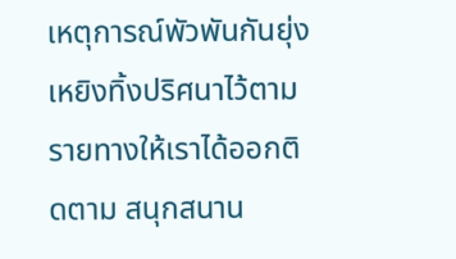เหตุการณ์พัวพันกันยุ่งเหยิงทิ้งปริศนาไว้ตามรายทางให้เราได้ออกติดตาม สนุกสนาน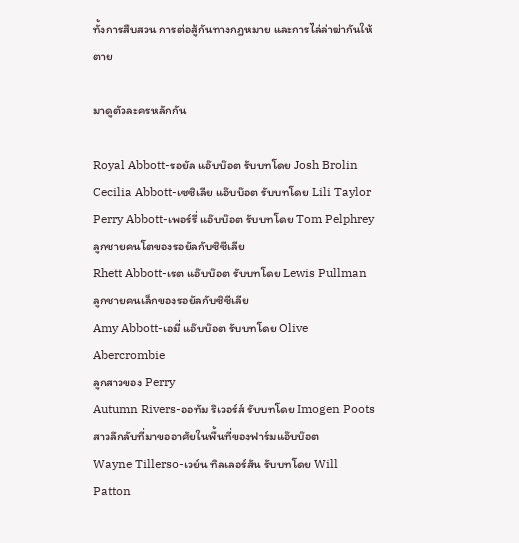ทั้งการสืบสวน การต่อสู้กันทางกฎหมาย และการไล่ล่าฆ่ากันให้ตาย

มาดูตัวละครหลักกัน

Royal Abbott-รอยัล แอ๊บบ๊อต รับบทโดย Josh Brolin
Cecilia Abbott-เซซิเลีย แอ๊บบ๊อต รับบทโดย Lili Taylor
Perry Abbott-เพอร์รี่ แอ๊บบ๊อต รับบทโดย Tom Pelphrey
ลูกชายคนโตของรอยัลกับซิซีเลีย
Rhett Abbott-เรต แอ๊บบ๊อต รับบทโดย Lewis Pullman
ลูกชายคนเล็กของรอยัลกับซิซีเลีย
Amy Abbott-เอมี่ แอ๊บบ๊อต รับบทโดย Olive Abercrombie
ลูกสาวของ Perry
Autumn Rivers-ออทัม ริเวอร์ส์ รับบทโดย Imogen Poots
สาวลึกลับที่มาขออาศัยในพื้นที่ของฟาร์มแอ๊บบ๊อต
Wayne Tillerso-เวย์น ทิลเลอร์สัน รับบทโดย Will Patton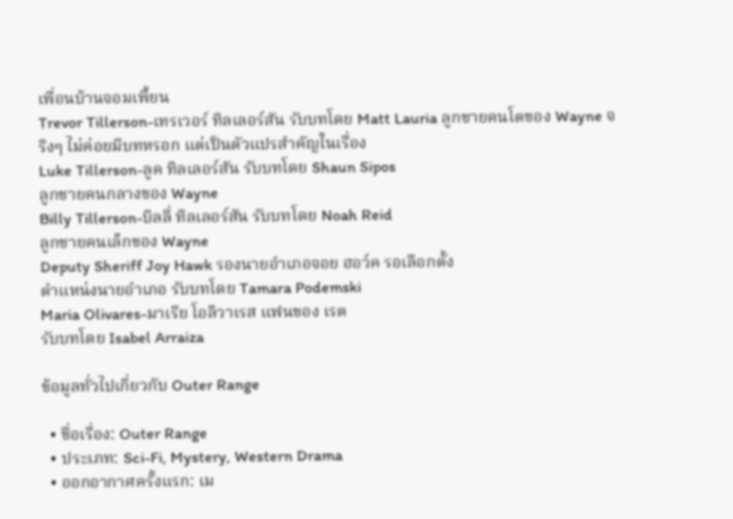เพื่อนบ้านจอมเพี้ยน
Trevor Tillerson-เทรเวอร์ ทิลเลอร์สัน รับบทโดย Matt Lauria ลูกชายคนโตของ Wayne จริงๆ ไม่ค่อยมีบทหรอก แต่เป็นตัวแปรสำคัญในเรื่อง
Luke Tillerson-ลูค ทิลเลอร์สัน รับบทโดย Shaun Sipos
ลูกชายคนกลางของ Wayne
Billy Tillerson-บิลลี่ ทิลเลอร์สัน รับบทโดย Noah Reid
ลูกชายคนเล็กของ Wayne
Deputy Sheriff Joy Hawk รองนายอำเภอจอย ฮอว์ค รอเลือกตั้ง
ตำแหน่งนายอำเภอ รับบทโดย Tamara Podemski
Maria Olivares-มาเรีย โอลิวาเรส แฟนของ เรต
รับบทโดย Isabel Arraiza

ข้อมูลทั่วไปเกี่ยวกับ Outer Range

  • ชื่อเรื่อง: Outer Range
  • ประเภท: Sci-Fi, Mystery, Western Drama
  • ออกอากาศครั้งแรก: เม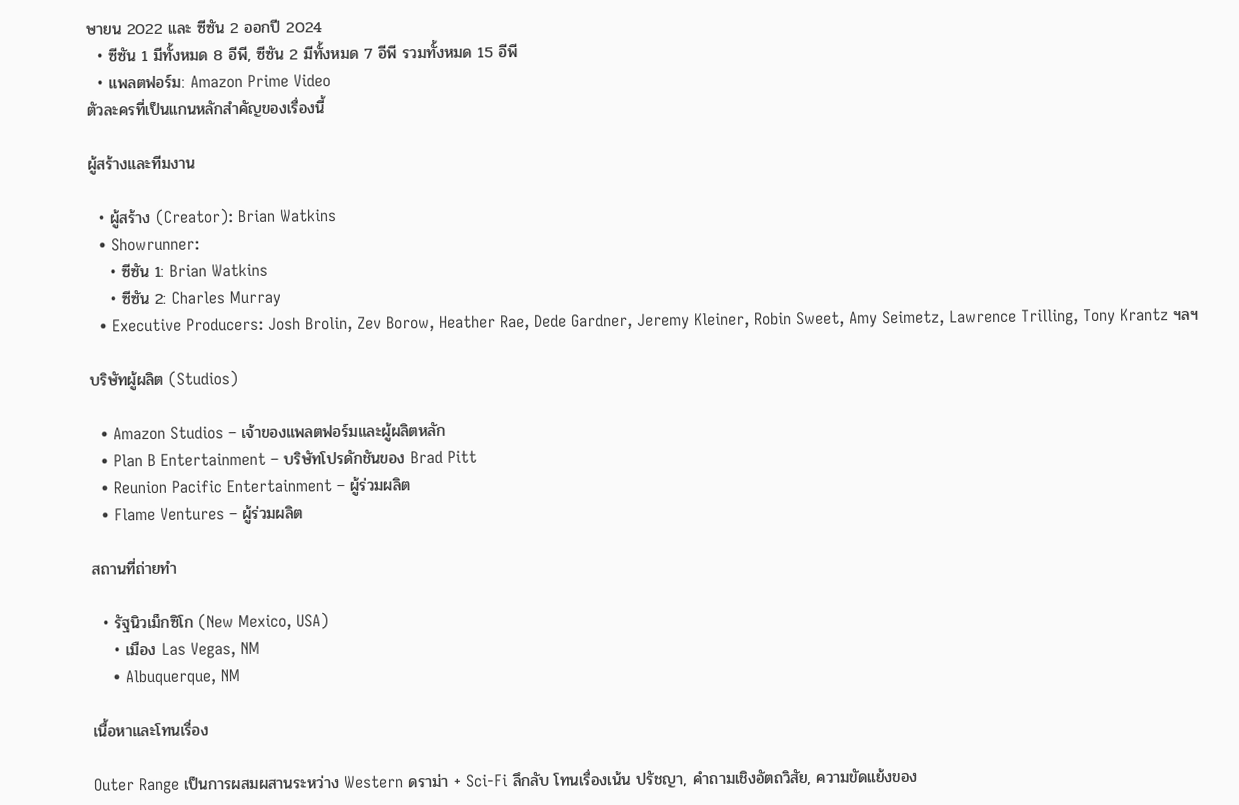ษายน 2022 และ ซีซัน 2 ออกปี 2024
  • ซีซัน 1 มีทั้งหมด 8 อีพี, ซีซัน 2 มีทั้งหมด 7 อีพี รวมทั้งหมด 15 อีพี
  • แพลตฟอร์ม: Amazon Prime Video
ตัวละครที่เป็นแกนหลักสำคัญของเรื่องนี้

ผู้สร้างและทีมงาน

  • ผู้สร้าง (Creator): Brian Watkins
  • Showrunner:
    • ซีซัน 1: Brian Watkins
    • ซีซัน 2: Charles Murray
  • Executive Producers: Josh Brolin, Zev Borow, Heather Rae, Dede Gardner, Jeremy Kleiner, Robin Sweet, Amy Seimetz, Lawrence Trilling, Tony Krantz ฯลฯ

บริษัทผู้ผลิต (Studios)

  • Amazon Studios – เจ้าของแพลตฟอร์มและผู้ผลิตหลัก
  • Plan B Entertainment – บริษัทโปรดักชันของ Brad Pitt
  • Reunion Pacific Entertainment – ผู้ร่วมผลิต
  • Flame Ventures – ผู้ร่วมผลิต

สถานที่ถ่ายทำ

  • รัฐนิวเม็กซิโก (New Mexico, USA)
    • เมือง Las Vegas, NM
    • Albuquerque, NM

เนื้อหาและโทนเรื่อง

Outer Range เป็นการผสมผสานระหว่าง Western ดราม่า + Sci-Fi ลึกลับ โทนเรื่องเน้น ปรัชญา, คำถามเชิงอัตถวิสัย, ความขัดแย้งของ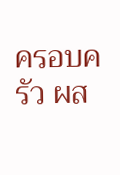ครอบครัว ผส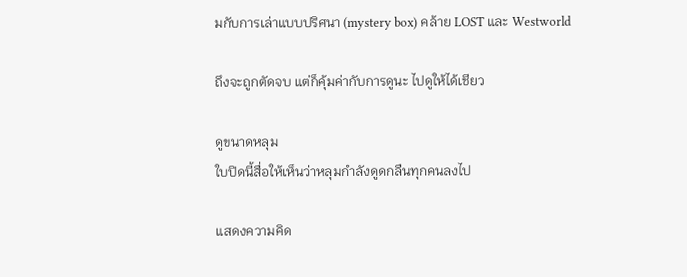มกับการเล่าแบบปริศนา (mystery box) คล้าย LOST และ Westworld

ถึงจะถูกตัดจบ แต่ก็คุ้มค่ากับการดูนะ ไปดูให้ได้เชียว

ดูขนาดหลุม
ใบปิดนี้สื่อให้เห็นว่าหลุมกำลังดูดกลืนทุกคนลงไป

แสดงความคิด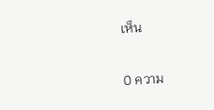เห็น

0 ความ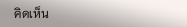คิดเห็น